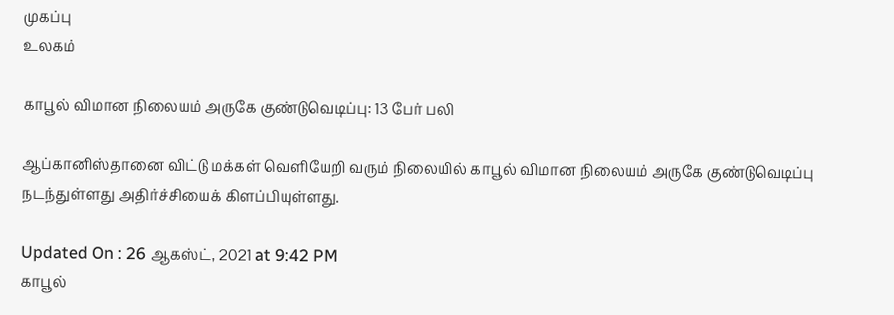முகப்பு
உலகம்

காபூல் விமான நிலையம் அருகே குண்டுவெடிப்பு: 13 பேர் பலி

ஆப்கானிஸ்தானை விட்டு மக்கள் வெளியேறி வரும் நிலையில் காபூல் விமான நிலையம் அருகே குண்டுவெடிப்பு நடந்துள்ளது அதிர்ச்சியைக் கிளப்பியுள்ளது.

Updated On : 26 ஆகஸ்ட், 2021 at 9:42 PM
காபூல்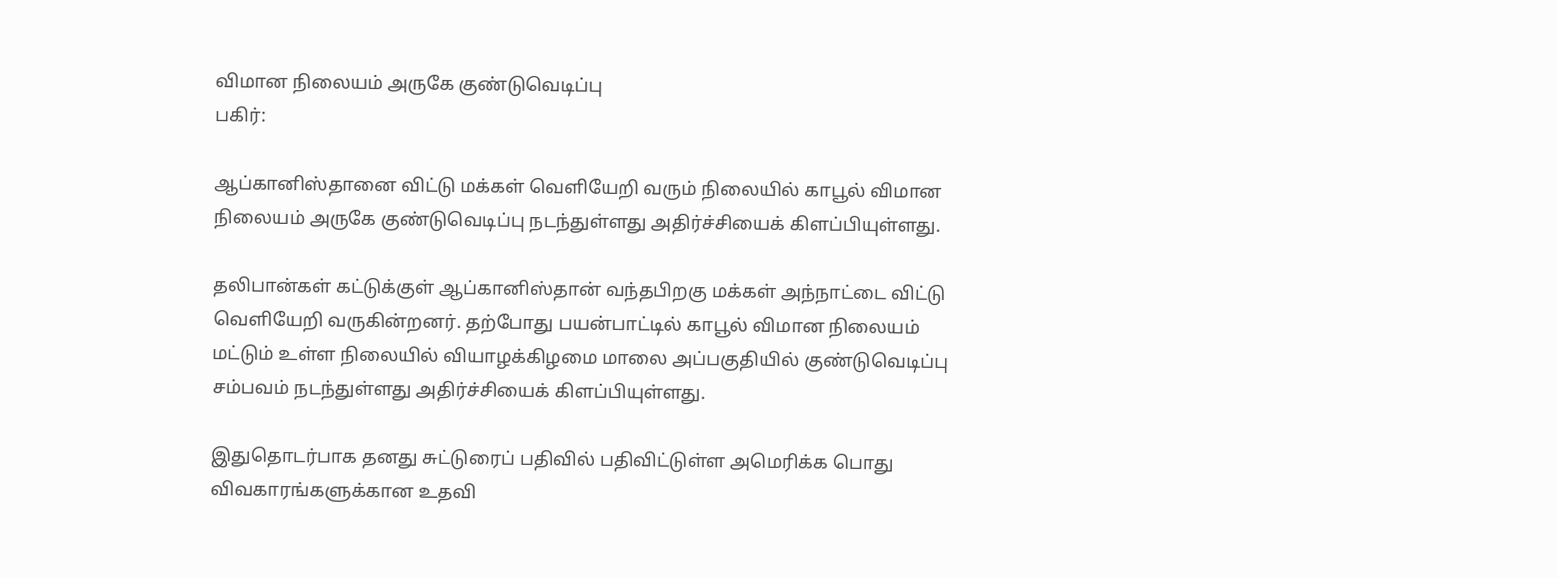விமான நிலையம் அருகே குண்டுவெடிப்பு
பகிர்:

ஆப்கானிஸ்தானை விட்டு மக்கள் வெளியேறி வரும் நிலையில் காபூல் விமான நிலையம் அருகே குண்டுவெடிப்பு நடந்துள்ளது அதிர்ச்சியைக் கிளப்பியுள்ளது.

தலிபான்கள் கட்டுக்குள் ஆப்கானிஸ்தான் வந்தபிறகு மக்கள் அந்நாட்டை விட்டு வெளியேறி வருகின்றனர். தற்போது பயன்பாட்டில் காபூல் விமான நிலையம் மட்டும் உள்ள நிலையில் வியாழக்கிழமை மாலை அப்பகுதியில் குண்டுவெடிப்பு சம்பவம் நடந்துள்ளது அதிர்ச்சியைக் கிளப்பியுள்ளது.

இதுதொடர்பாக தனது சுட்டுரைப் பதிவில் பதிவிட்டுள்ள அமெரிக்க பொது விவகாரங்களுக்கான உதவி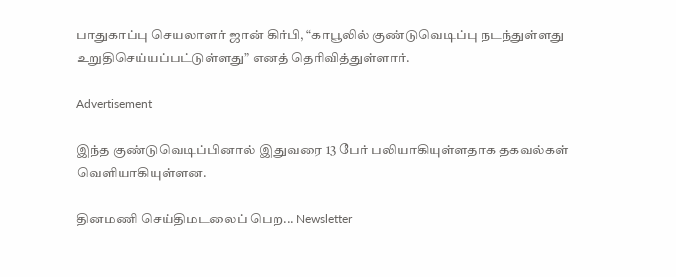பாதுகாப்பு செயலாளர் ஜான் கிர்பி, “காபூலில் குண்டுவெடிப்பு நடந்துள்ளது உறுதிசெய்யப்பட்டுள்ளது” எனத் தெரிவித்துள்ளார்.

Advertisement

இந்த குண்டுவெடிப்பினால் இதுவரை 13 பேர் பலியாகியுள்ளதாக தகவல்கள் வெளியாகியுள்ளன.

தினமணி செய்திமடலைப் பெற... Newsletter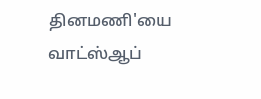தினமணி'யை வாட்ஸ்ஆப்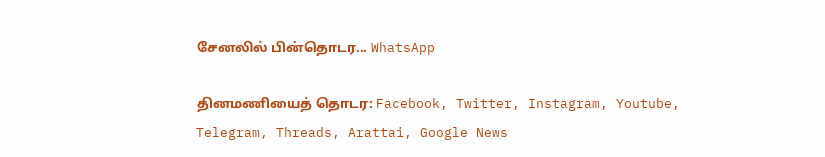சேனலில் பின்தொடர... WhatsApp

தினமணியைத் தொடர: Facebook, Twitter, Instagram, Youtube, Telegram, Threads, Arattai, Google News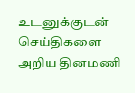உடனுக்குடன் செய்திகளை அறிய தினமணி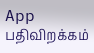App பதிவிறக்கம்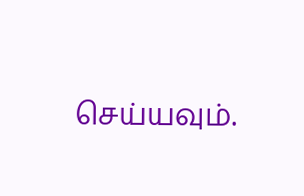செய்யவும்.